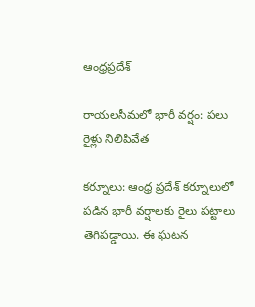ఆంధ్రప్రదేశ్

రాయలసీమలో భారీ వర్షం: పలు రైళ్లు నిలిపివేత

కర్నూలు: ఆంధ్ర ప్రదేశ్ కర్నూలులో పడిన భారీ వర్షాలకు రైలు పట్టాలు తెగిపడ్డాయి. ఈ ఘటన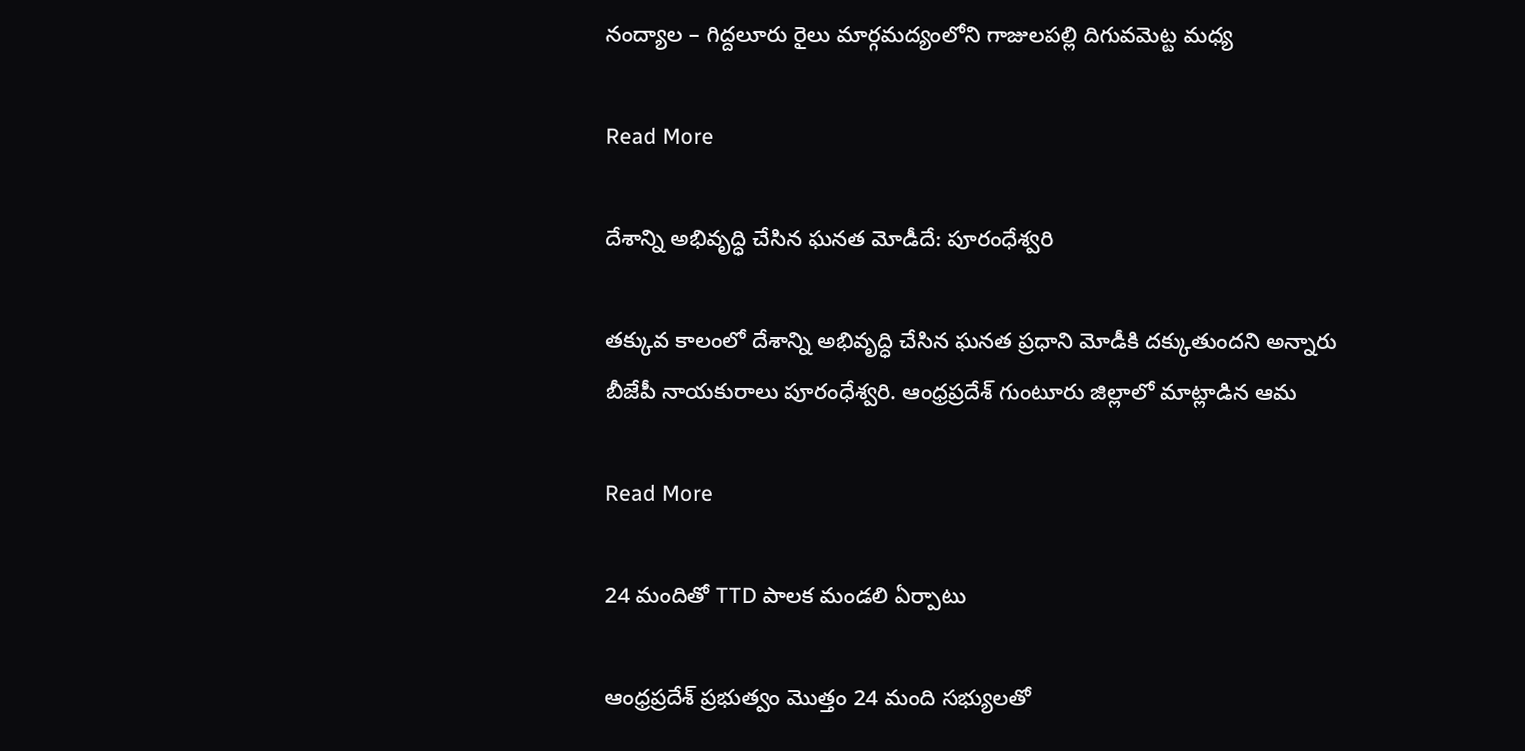నంద్యాల – గిద్దలూరు రైలు మార్గమద్యంలోని గాజులపల్లి దిగువమెట్ట మధ్య

Read More

దేశాన్ని అభివృద్ధి చేసిన ఘనత మోడీదే: పూరంధేశ్వరి

తక్కువ కాలంలో దేశాన్ని అభివృద్ధి చేసిన ఘనత ప్రధాని మోడీకి దక్కుతుందని అన్నారు బీజేపీ నాయకురాలు పూరంధేశ్వరి. ఆంధ్రప్రదేశ్ గుంటూరు జిల్లాలో మాట్లాడిన ఆమ

Read More

24 మందితో TTD పాలక మండలి ఏర్పాటు

ఆంధ్రప్రదేశ్ ప్రభుత్వం మొత్తం 24 మంది సభ్యులతో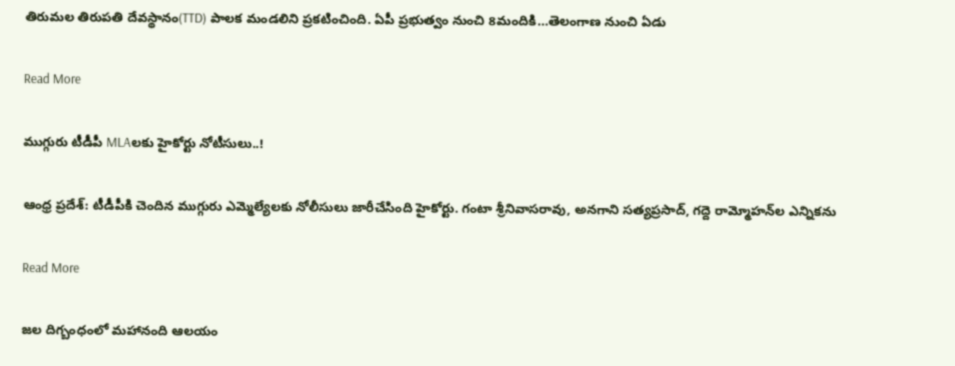తిరుమల తిరుపతి దేవస్థానం(TTD) పాలక మండలిని ప్రకటించింది. ఏపీ ప్రభుత్వం నుంచి 8మందికి…తెలంగాణ నుంచి ఏడు

Read More

ముగ్గురు టీడీపీ MLAలకు హైకోర్టు నోటీసులు..!

ఆంధ్ర ప్రదేశ్: టీడీపీకి చెందిన ముగ్గురు ఎమ్మెల్యేలకు నోలీసులు జారీచేసింది హైకోర్టు. గంటా శ్రీనివాసరావు, అనగాని సత్యప్రసాద్, గద్దె రామ్మోహన్‌ల ఎన్నికను

Read More

జల దిగ్బంధంలో మహానంది ఆలయం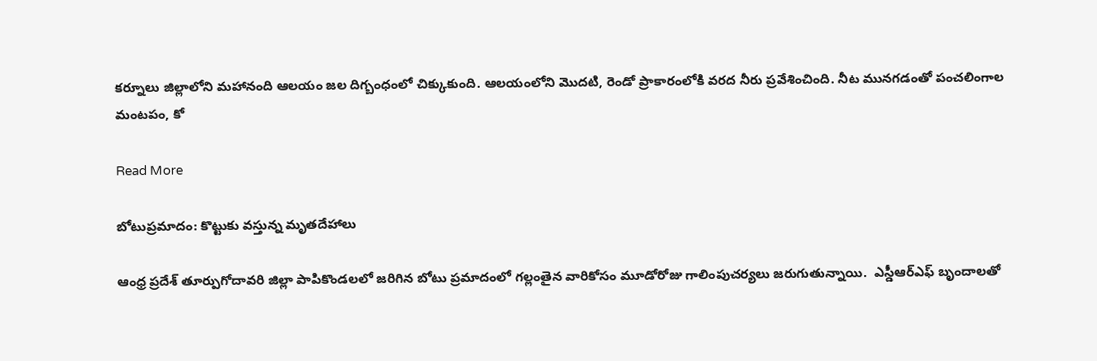కర్నూలు జిల్లాలోని మహానంది ఆలయం జల దిగ్బంధంలో చిక్కుకుంది. ఆలయంలోని మొదటి, రెండో ప్రాకారంలోకి వరద నీరు ప్రవేశించింది. నీట మునగడంతో పంచలింగాల మంటపం, కో

Read More

బోటుప్రమాదం: కొట్టుకు వస్తున్న మృతదేహాలు

ఆంధ్ర ప్రదేశ్ తూర్పుగోదావరి జిల్లా పాపికొండలలో జరిగిన బోటు ప్రమాదంలో గల్లంతైన వారికోసం మూడోరోజు గాలింపుచర్యలు జరుగుతున్నాయి.  ఎస్డీఆర్‌ఎఫ్ బృందాలతో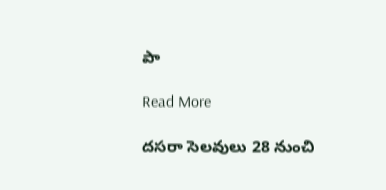పా

Read More

దసరా సెలవులు 28 నుంచి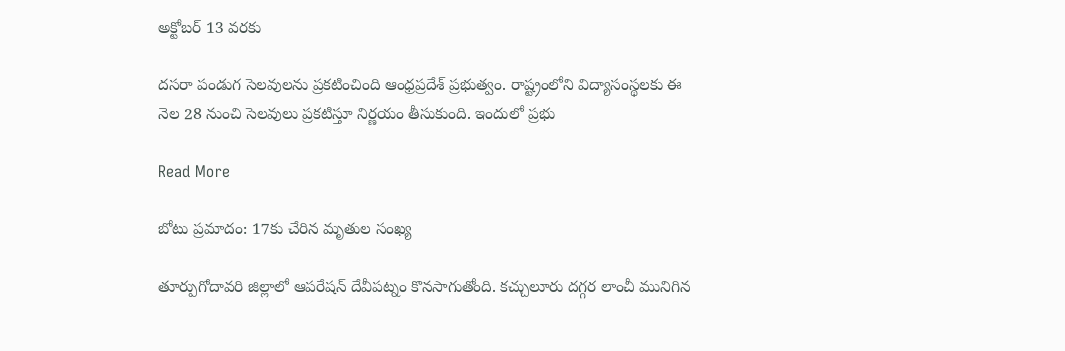అక్టోబర్ 13 వరకు

దసరా పండుగ సెలవులను ప్రకటించింది ఆంధ్రప్రదేశ్ ప్రభుత్వం. రాష్ట్రంలోని విద్యాసంస్థలకు ఈ నెల 28 నుంచి సెలవులు ప్రకటిస్తూ నిర్ణయం తీసుకుంది. ఇందులో ప్రభు

Read More

బోటు ప్రమాదం: 17కు చేరిన మృతుల సంఖ్య

తూర్పుగోదావరి జిల్లాలో ఆపరేషన్ దేవీపట్నం కొనసాగుతోంది. కచ్చులూరు దగ్గర లాంచీ మునిగిన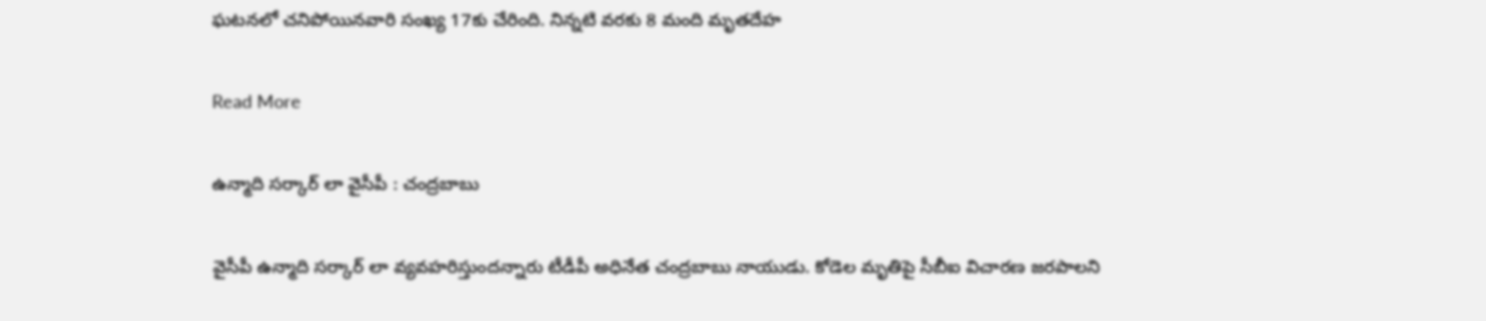ఘటనలో చనిపోయినవారి సంఖ్య 17కు చేరింది. నిన్నటి వరకు 8 మంది మృతదేహ

Read More

ఉన్మాది సర్కార్ లా వైసీపీ : చంద్రబాబు

వైసీపీ ఉన్మాది సర్కార్ లా వ్యవహరిస్తుందన్నారు టీడీపీ అధినేత చంద్రబాబు నాయుడు. కోడెల మృతిపై సీబీఐ విచారణ జరపాలని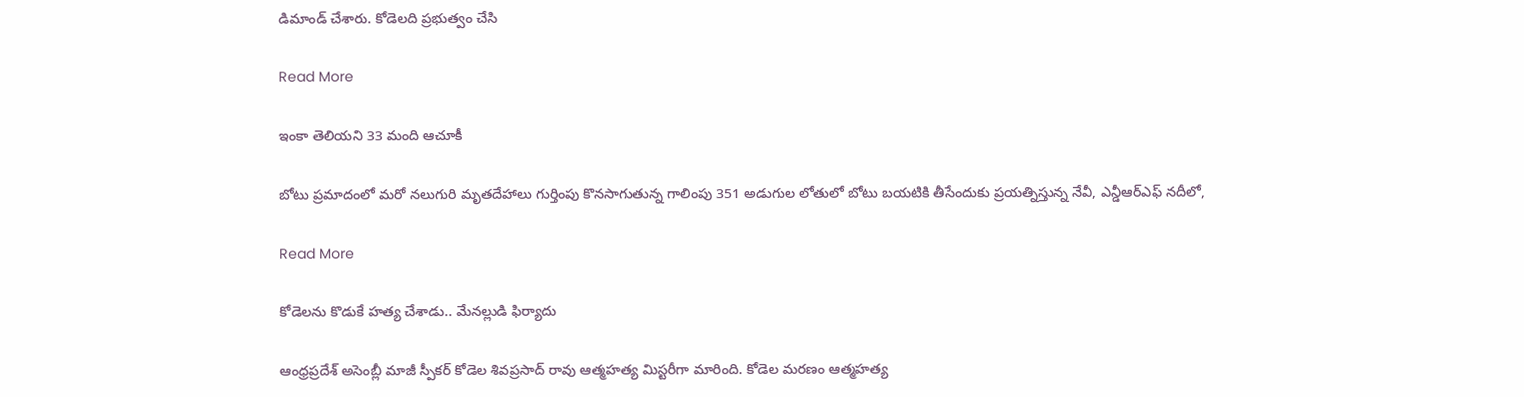డిమాండ్ చేశారు. కోడెలది ప్రభుత్వం చేసి

Read More

ఇంకా తెలియని 33 మంది ఆచూకీ

బోటు ప్రమాదంలో మరో నలుగురి మృతదేహాలు గుర్తింపు కొనసాగుతున్న గాలింపు 351 అడుగుల లోతులో బోటు బయటికి తీసేందుకు ప్రయత్నిస్తున్న నేవీ, ఎన్డీఆర్ఎఫ్ నదీలో,

Read More

కోడెలను కొడుకే హత్య చేశాడు.. మేనల్లుడి ఫిర్యాదు

ఆంధ్రప్రదేశ్ అసెంబ్లీ మాజీ స్పీకర్ కోడెల శివప్రసాద్ రావు ఆత్మహత్య మిస్టరీగా మారింది. కోడెల మరణం ఆత్మహత్య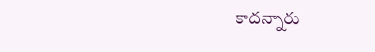కాదన్నారు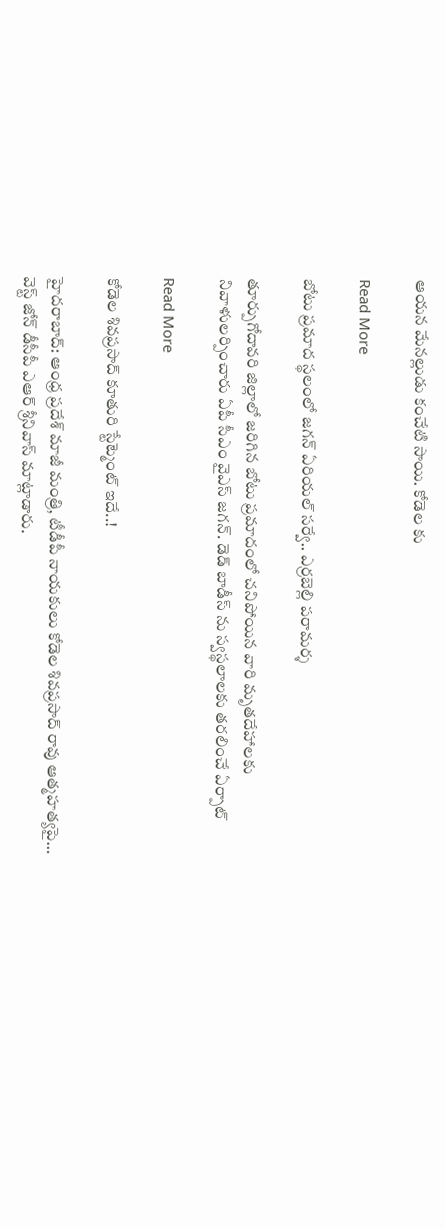ఆయన మేనల్లుడు కంచేటి సాయి. కోడెల కు

Read More

బోటు ప్రమాద స్థలంలో జగన్ ఏరియల్ సర్వే.. ఎర్రబెల్లి పరామర్శ

తూర్పుగోదావరి జిల్లాలో జరిగిన బోటు ప్రమాదంలో చనిపోయిన వారి మృతదేహాలకు నివాళులర్పించారు ఏపీ సీఎం వైఎస్ జగన్. డెడ్ బాడీస్ ను స్వస్థలాలకు తరలించే ఏర్పాట్

Read More

కోడెల శివప్రసాద్ కూతురి స్టేట్మెంట్ ఇదే..!

హైదరాబాద్: ఆంధ్ర ప్రదేశ్ మాజీ మంత్రి, టీడీపీ నాయకులు కోడెల శివప్రసాద్ రావు ఆత్మహత్యపై… వెస్ట్ జోన్ డీసీపీ ఎఆర్ శ్రీనివాస్ మాట్లాడారు.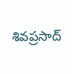శివప్రసాద్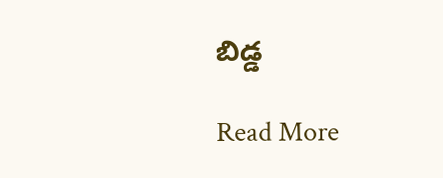బిడ్డ

Read More